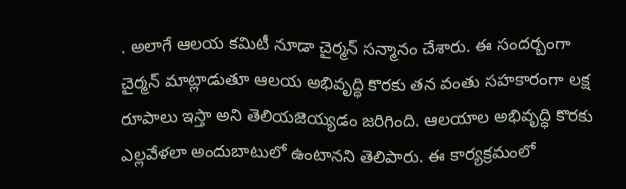. అలాగే ఆలయ కమిటీ నూడా చైర్మన్ సన్మానం చేశారు. ఈ సందర్బంగా చైర్మన్ మాట్లాడుతూ ఆలయ అభివృద్ధి కొరకు తన వంతు సహకారంగా లక్ష రూపాలు ఇస్తా అని తెలియజెయ్యడం జరిగింది. ఆలయాల అభివృద్ధి కొరకు ఎల్లవేళలా అందుబాటులో ఉంటానని తెలిపారు. ఈ కార్యక్రమంలో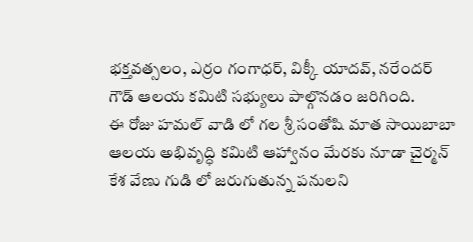భక్తవత్సలం, ఎర్రం గంగాధర్, విక్కీ యాదవ్, నరేందర్ గౌడ్ ఆలయ కమిటి సభ్యులు పాల్గొనడం జరిగింది.
ఈ రోజు హమల్ వాడి లో గల శ్రీ సంతోషి మాత సాయిబాబా ఆలయ అభివృద్ధి కమిటి ఆహ్వానం మేరకు నూడా చైర్మన్ కేశ వేణు గుడి లో జరుగుతున్న పనులని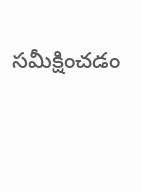సమీక్షించడం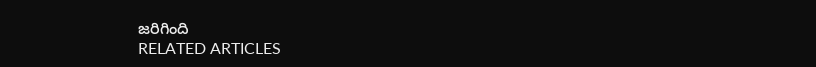జరిగింది
RELATED ARTICLES